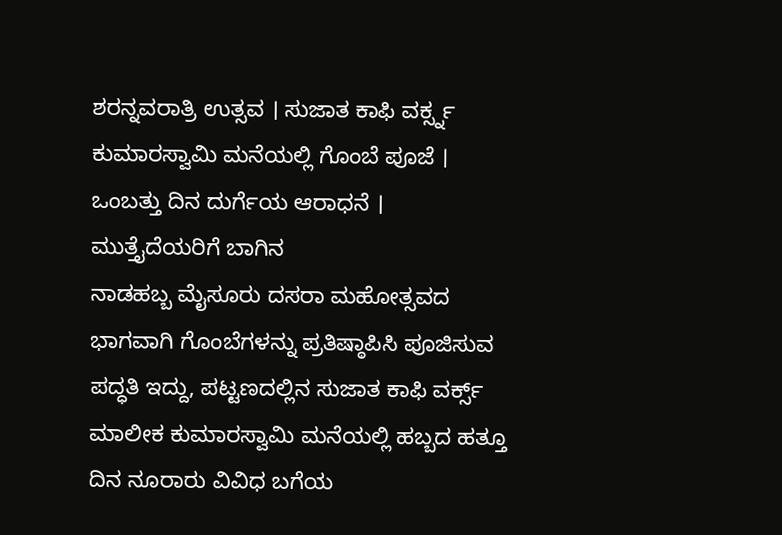ಶರನ್ನವರಾತ್ರಿ ಉತ್ಸವ । ಸುಜಾತ ಕಾಫಿ ವರ್ಕ್ಸ್ನ ಕುಮಾರಸ್ವಾಮಿ ಮನೆಯಲ್ಲಿ ಗೊಂಬೆ ಪೂಜೆ । ಒಂಬತ್ತು ದಿನ ದುರ್ಗೆಯ ಆರಾಧನೆ । ಮುತ್ತೈದೆಯರಿಗೆ ಬಾಗಿನ
ನಾಡಹಬ್ಬ ಮೈಸೂರು ದಸರಾ ಮಹೋತ್ಸವದ ಭಾಗವಾಗಿ ಗೊಂಬೆಗಳನ್ನು ಪ್ರತಿಷ್ಠಾಪಿಸಿ ಪೂಜಿಸುವ ಪದ್ಧತಿ ಇದ್ದು, ಪಟ್ಟಣದಲ್ಲಿನ ಸುಜಾತ ಕಾಫಿ ವರ್ಕ್ಸ್ ಮಾಲೀಕ ಕುಮಾರಸ್ವಾಮಿ ಮನೆಯಲ್ಲಿ ಹಬ್ಬದ ಹತ್ತೂ ದಿನ ನೂರಾರು ವಿವಿಧ ಬಗೆಯ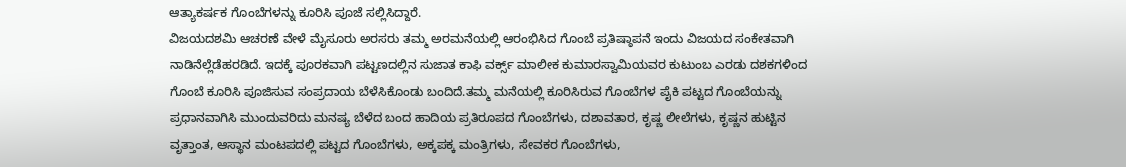ಆತ್ಯಾಕರ್ಷಕ ಗೊಂಬೆಗಳನ್ನು ಕೂರಿಸಿ ಪೂಜೆ ಸಲ್ಲಿಸಿದ್ದಾರೆ.
ವಿಜಯದಶಮಿ ಆಚರಣೆ ವೇಳೆ ಮೈಸೂರು ಅರಸರು ತಮ್ಮ ಅರಮನೆಯಲ್ಲಿ ಆರಂಭಿಸಿದ ಗೊಂಬೆ ಪ್ರತಿಷ್ಠಾಪನೆ ಇಂದು ವಿಜಯದ ಸಂಕೇತವಾಗಿ ನಾಡಿನೆಲ್ಲೆಡೆಹರಡಿದೆ. ಇದಕ್ಕೆ ಪೂರಕವಾಗಿ ಪಟ್ಟಣದಲ್ಲಿನ ಸುಜಾತ ಕಾಫಿ ವರ್ಕ್ಸ್ ಮಾಲೀಕ ಕುಮಾರಸ್ವಾಮಿಯವರ ಕುಟುಂಬ ಎರಡು ದಶಕಗಳಿಂದ ಗೊಂಬೆ ಕೂರಿಸಿ ಪೂಜಿಸುವ ಸಂಪ್ರದಾಯ ಬೆಳೆಸಿಕೊಂಡು ಬಂದಿದೆ.ತಮ್ಮ ಮನೆಯಲ್ಲಿ ಕೂರಿಸಿರುವ ಗೊಂಬೆಗಳ ಪೈಕಿ ಪಟ್ಟದ ಗೊಂಬೆಯನ್ನು ಪ್ರಧಾನವಾಗಿಸಿ ಮುಂದುವರಿದು ಮನಷ್ಯ ಬೆಳೆದ ಬಂದ ಹಾದಿಯ ಪ್ರತಿರೂಪದ ಗೊಂಬೆಗಳು, ದಶಾವತಾರ, ಕೃಷ್ಣ ಲೀಲೆಗಳು, ಕೃಷ್ಣನ ಹುಟ್ಟಿನ ವೃತ್ತಾಂತ, ಆಸ್ಥಾನ ಮಂಟಪದಲ್ಲಿ ಪಟ್ಟದ ಗೊಂಬೆಗಳು, ಅಕ್ಕಪಕ್ಕ ಮಂತ್ರಿಗಳು, ಸೇವಕರ ಗೊಂಬೆಗಳು,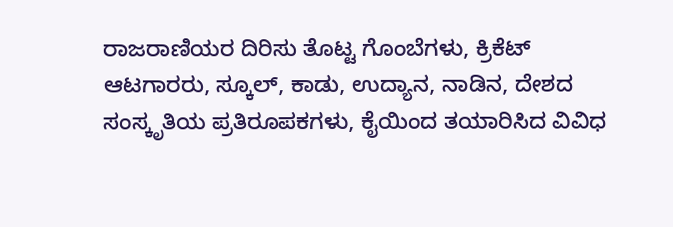ರಾಜರಾಣಿಯರ ದಿರಿಸು ತೊಟ್ಟ ಗೊಂಬೆಗಳು, ಕ್ರಿಕೆಟ್ ಆಟಗಾರರು, ಸ್ಕೂಲ್, ಕಾಡು, ಉದ್ಯಾನ, ನಾಡಿನ, ದೇಶದ ಸಂಸ್ಕೃತಿಯ ಪ್ರತಿರೂಪಕಗಳು, ಕೈಯಿಂದ ತಯಾರಿಸಿದ ವಿವಿಧ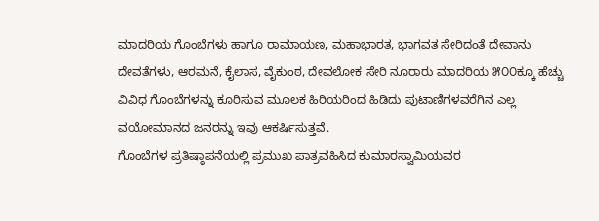ಮಾದರಿಯ ಗೊಂಬೆಗಳು ಹಾಗೂ ರಾಮಾಯಣ, ಮಹಾಭಾರತ, ಭಾಗವತ ಸೇರಿದಂತೆ ದೇವಾನು ದೇವತೆಗಳು, ಆರಮನೆ, ಕೈಲಾಸ, ವೈಕುಂಠ, ದೇವಲೋಕ ಸೇರಿ ನೂರಾರು ಮಾದರಿಯ ೫೦೦ಕ್ಕೂ ಹೆಚ್ಚು ವಿವಿಧ ಗೊಂಬೆಗಳನ್ನು ಕೂರಿಸುವ ಮೂಲಕ ಹಿರಿಯರಿಂದ ಹಿಡಿದು ಪುಟಾಣಿಗಳವರೆಗಿನ ಎಲ್ಲ ವಯೋಮಾನದ ಜನರನ್ನು ಇವು ಆಕರ್ಷಿಸುತ್ತವೆ.
ಗೊಂಬೆಗಳ ಪ್ರತಿಷ್ಠಾಪನೆಯಲ್ಲಿ ಪ್ರಮುಖ ಪಾತ್ರವಹಿಸಿದ ಕುಮಾರಸ್ವಾಮಿಯವರ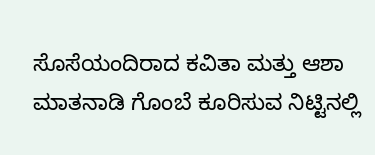ಸೊಸೆಯಂದಿರಾದ ಕವಿತಾ ಮತ್ತು ಆಶಾ ಮಾತನಾಡಿ ಗೊಂಬೆ ಕೂರಿಸುವ ನಿಟ್ಟಿನಲ್ಲಿ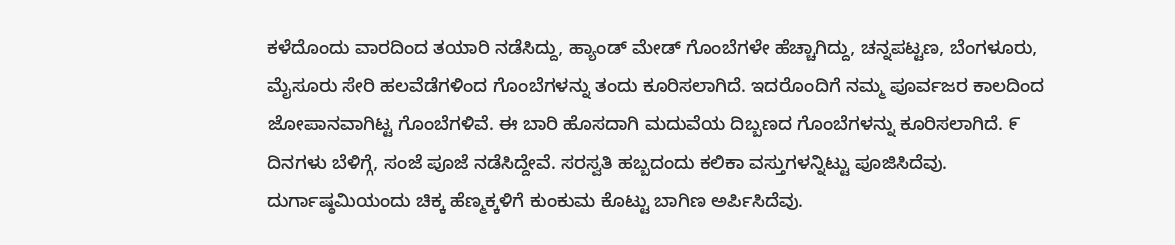ಕಳೆದೊಂದು ವಾರದಿಂದ ತಯಾರಿ ನಡೆಸಿದ್ದು, ಹ್ಯಾಂಡ್ ಮೇಡ್ ಗೊಂಬೆಗಳೇ ಹೆಚ್ಚಾಗಿದ್ದು, ಚನ್ನಪಟ್ಟಣ, ಬೆಂಗಳೂರು, ಮೈಸೂರು ಸೇರಿ ಹಲವೆಡೆಗಳಿಂದ ಗೊಂಬೆಗಳನ್ನು ತಂದು ಕೂರಿಸಲಾಗಿದೆ. ಇದರೊಂದಿಗೆ ನಮ್ಮ ಪೂರ್ವಜರ ಕಾಲದಿಂದ ಜೋಪಾನವಾಗಿಟ್ಟ ಗೊಂಬೆಗಳಿವೆ. ಈ ಬಾರಿ ಹೊಸದಾಗಿ ಮದುವೆಯ ದಿಬ್ಬಣದ ಗೊಂಬೆಗಳನ್ನು ಕೂರಿಸಲಾಗಿದೆ. ೯ ದಿನಗಳು ಬೆಳಿಗ್ಗೆ, ಸಂಜೆ ಪೂಜೆ ನಡೆಸಿದ್ದೇವೆ. ಸರಸ್ವತಿ ಹಬ್ಬದಂದು ಕಲಿಕಾ ವಸ್ತುಗಳನ್ನಿಟ್ಟು ಪೂಜಿಸಿದೆವು. ದುರ್ಗಾಷ್ಠಮಿಯಂದು ಚಿಕ್ಕ ಹೆಣ್ಮಕ್ಕಳಿಗೆ ಕುಂಕುಮ ಕೊಟ್ಟು ಬಾಗಿಣ ಅರ್ಪಿಸಿದೆವು.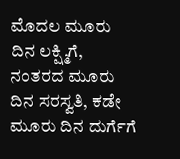ಮೊದಲ ಮೂರು ದಿನ ಲಕ್ಷ್ಮಿಗೆ, ನಂತರದ ಮೂರು ದಿನ ಸರಸ್ವತಿ, ಕಡೇ ಮೂರು ದಿನ ದುರ್ಗೆಗೆ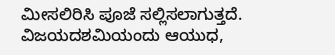ಮೀಸಲಿರಿಸಿ ಪೂಜೆ ಸಲ್ಲಿಸಲಾಗುತ್ತದೆ. ವಿಜಯದಶಮಿಯಂದು ಆಯುಧ,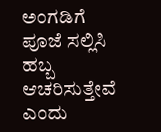ಅಂಗಡಿಗೆ ಪೂಜೆ ಸಲ್ಲಿಸಿ ಹಬ್ಬ ಆಚರಿಸುತ್ತೇವೆ ಎಂದು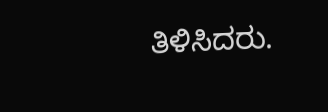ತಿಳಿಸಿದರು.